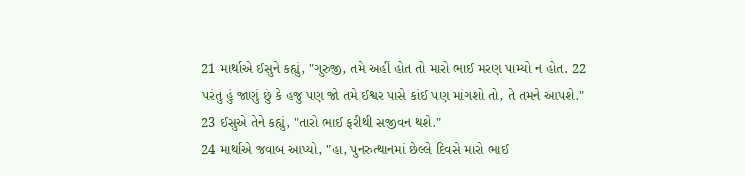21 માર્થાએ ઈસુને કહ્યું, "ગુરુજી, તમે અહીં હોત તો મારો ભાઈ મરણ પામ્યો ન હોત. 22 પરંતુ હું જાણું છું કે હજુ પણ જો તમે ઈશ્વર પાસે કાંઈ પણ માંગશો તો, તે તમને આપશે."
23 ઈસુએ તેને કહ્યું, "તારો ભાઈ ફરીથી સજીવન થશે."
24 માર્થાએ જવાબ આપ્યો, "હા, પુનરુત્થાનમાં છેલ્લે દિવસે મારો ભાઈ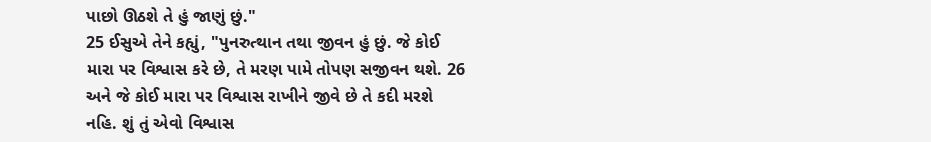પાછો ઊઠશે તે હું જાણું છું."
25 ઈસુએ તેને કહ્યું, "પુનરુત્થાન તથા જીવન હું છું. જે કોઈ મારા પર વિશ્વાસ કરે છે, તે મરણ પામે તોપણ સજીવન થશે. 26 અને જે કોઈ મારા પર વિશ્વાસ રાખીને જીવે છે તે કદી મરશે નહિ. શું તું એવો વિશ્વાસ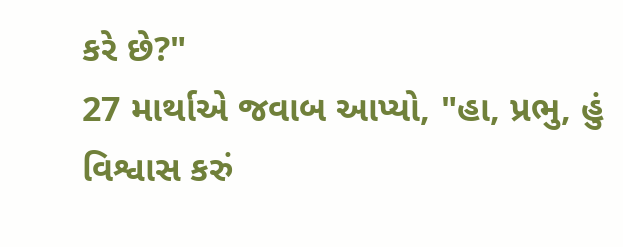કરે છે?"
27 માર્થાએ જવાબ આપ્યો, "હા, પ્રભુ, હું વિશ્વાસ કરું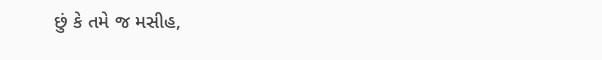છું કે તમે જ મસીહ,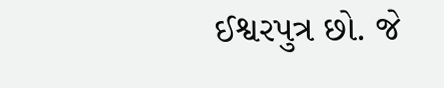ઈશ્વરપુત્ર છો. જે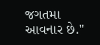જગતમા આવનાર છે."